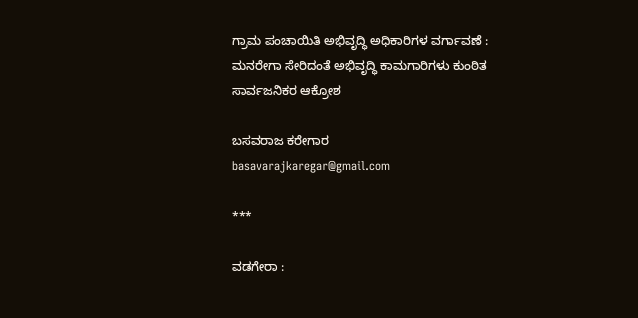ಗ್ರಾಮ ಪಂಚಾಯಿತಿ ಅಭಿವೃದ್ಧಿ ಅಧಿಕಾರಿಗಳ ವರ್ಗಾವಣೆ : ಮನರೇಗಾ ಸೇರಿದಂತೆ ಅಭಿವೃದ್ಧಿ ಕಾಮಗಾರಿಗಳು ಕುಂಠಿತ ಸಾರ್ವಜನಿಕರ ಆಕ್ರೋಶ

ಬಸವರಾಜ ಕರೇಗಾರ
basavarajkaregar@gmail.com

***

ವಡಗೇರಾ :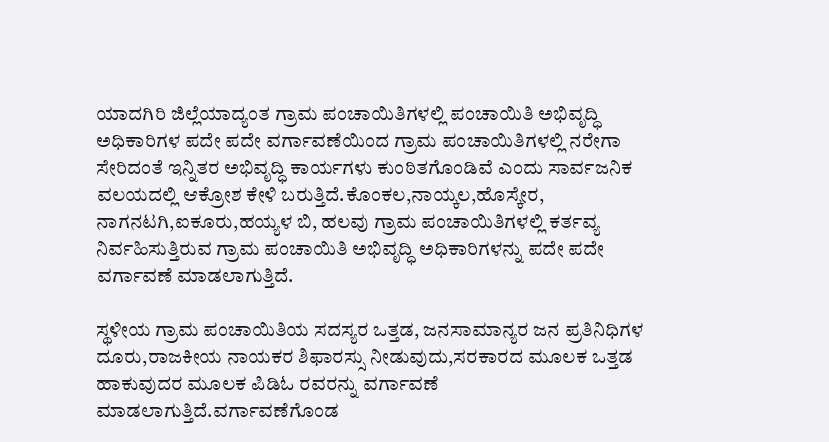ಯಾದಗಿರಿ ಜಿಲ್ಲೆಯಾದ್ಯಂತ ಗ್ರಾಮ ಪಂಚಾಯಿತಿಗಳಲ್ಲಿ ಪಂಚಾಯಿತಿ ಅಭಿವೃದ್ಧಿ ಅಧಿಕಾರಿಗಳ ಪದೇ ಪದೇ ವರ್ಗಾವಣೆಯಿಂದ ಗ್ರಾಮ ಪಂಚಾಯಿತಿಗಳಲ್ಲಿ ನರೇಗಾ ಸೇರಿದಂತೆ ಇನ್ನಿತರ ಅಭಿವೃದ್ಧಿ ಕಾರ್ಯಗಳು ಕುಂಠಿತಗೊಂಡಿವೆ ಎಂದು ಸಾರ್ವಜನಿಕ ವಲಯದಲ್ಲಿ ಆಕ್ರೋಶ ಕೇಳಿ ಬರುತ್ತಿದೆ.ಕೊಂಕಲ,ನಾಯ್ಕಲ,ಹೊಸ್ಕೇರ,  ನಾಗನಟಗಿ,ಐಕೂರು,ಹಯ್ಯಳ ಬಿ, ಹಲವು ಗ್ರಾಮ ಪಂಚಾಯಿತಿಗಳಲ್ಲಿ ಕರ್ತವ್ಯ ನಿರ್ವಹಿಸುತ್ತಿರುವ ಗ್ರಾಮ ಪಂಚಾಯಿತಿ ಅಭಿವೃದ್ಧಿ ಅಧಿಕಾರಿಗಳನ್ನು ಪದೇ ಪದೇ ವರ್ಗಾವಣೆ ಮಾಡಲಾಗುತ್ತಿದೆ.

ಸ್ಥಳೀಯ ಗ್ರಾಮ ಪಂಚಾಯಿತಿಯ ಸದಸ್ಯರ ಒತ್ತಡ, ಜನಸಾಮಾನ್ಯರ ಜನ ಪ್ರತಿನಿಧಿಗಳ ದೂರು,ರಾಜಕೀಯ ನಾಯಕರ ಶಿಫಾರಸ್ಸು ನೀಡುವುದು,ಸರಕಾರದ ಮೂಲಕ ಒತ್ತಡ ಹಾಕುವುದರ ಮೂಲಕ ಪಿಡಿಓ ರವರನ್ನು ವರ್ಗಾವಣೆ ಮಾಡಲಾಗುತ್ತಿದೆ.ವರ್ಗಾವಣೆಗೊಂಡ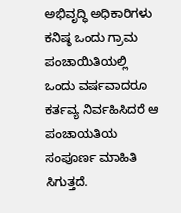ಅಭಿವೃದ್ಧಿ ಅಧಿಕಾರಿಗಳು ಕನಿಷ್ಠ ಒಂದು ಗ್ರಾಮ ಪಂಚಾಯಿತಿಯಲ್ಲಿ ಒಂದು ವರ್ಷವಾದರೂ ಕರ್ತವ್ಯ ನಿರ್ವಹಿಸಿದರೆ ಆ ಪಂಚಾಯತಿಯ ಸಂಪೂರ್ಣ ಮಾಹಿತಿ ಸಿಗುತ್ತದೆ.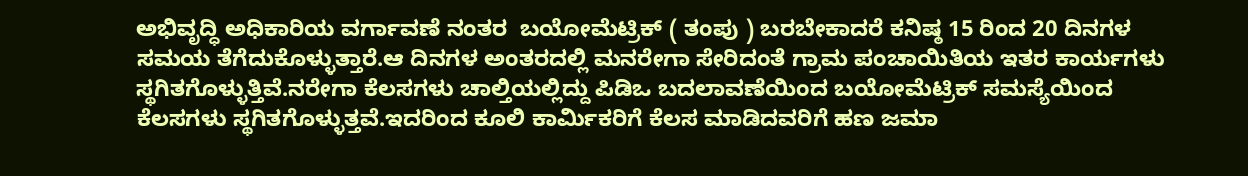ಅಭಿವೃದ್ಧಿ ಅಧಿಕಾರಿಯ ವರ್ಗಾವಣೆ ನಂತರ  ಬಯೋಮೆಟ್ರಿಕ್ ( ತಂಪು ) ಬರಬೇಕಾದರೆ ಕನಿಷ್ಠ 15 ರಿಂದ 20 ದಿನಗಳ ಸಮಯ ತೆಗೆದುಕೊಳ್ಳುತ್ತಾರೆ.ಆ ದಿನಗಳ ಅಂತರದಲ್ಲಿ ಮನರೇಗಾ ಸೇರಿದಂತೆ ಗ್ರಾಮ ಪಂಚಾಯಿತಿಯ ಇತರ ಕಾರ್ಯಗಳು ಸ್ಥಗಿತಗೊಳ್ಳುತ್ತಿವೆ.ನರೇಗಾ ಕೆಲಸಗಳು ಚಾಲ್ತಿಯಲ್ಲಿದ್ದು ಪಿಡಿಒ ಬದಲಾವಣೆಯಿಂದ ಬಯೋಮೆಟ್ರಿಕ್ ಸಮಸ್ಯೆಯಿಂದ ಕೆಲಸಗಳು ಸ್ಥಗಿತಗೊಳ್ಳುತ್ತವೆ.ಇದರಿಂದ ಕೂಲಿ ಕಾರ್ಮಿಕರಿಗೆ ಕೆಲಸ ಮಾಡಿದವರಿಗೆ ಹಣ ಜಮಾ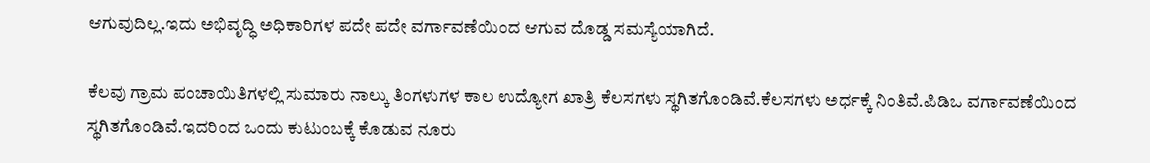ಆಗುವುದಿಲ್ಲ.ಇದು ಅಭಿವೃದ್ಧಿ ಅಧಿಕಾರಿಗಳ ಪದೇ ಪದೇ ವರ್ಗಾವಣೆಯಿಂದ ಆಗುವ ದೊಡ್ಡ ಸಮಸ್ಯೆಯಾಗಿದೆ.

ಕೆಲವು ಗ್ರಾಮ ಪಂಚಾಯಿತಿಗಳಲ್ಲಿ ಸುಮಾರು ನಾಲ್ಕು ತಿಂಗಳುಗಳ ಕಾಲ ಉದ್ಯೋಗ ಖಾತ್ರಿ ಕೆಲಸಗಳು ಸ್ಥಗಿತಗೊಂಡಿವೆ.ಕೆಲಸಗಳು ಅರ್ಧಕ್ಕೆ ನಿಂತಿವೆ.ಪಿಡಿಒ ವರ್ಗಾವಣೆಯಿಂದ ಸ್ಥಗಿತಗೊಂಡಿವೆ.ಇದರಿಂದ ಒಂದು ಕುಟುಂಬಕ್ಕೆ ಕೊಡುವ ನೂರು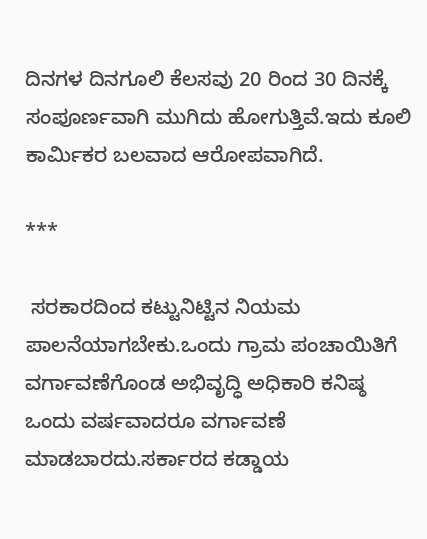ದಿನಗಳ ದಿನಗೂಲಿ ಕೆಲಸವು 20 ರಿಂದ 30 ದಿನಕ್ಕೆ ಸಂಪೂರ್ಣವಾಗಿ ಮುಗಿದು ಹೋಗುತ್ತಿವೆ.ಇದು ಕೂಲಿ ಕಾರ್ಮಿಕರ ಬಲವಾದ ಆರೋಪವಾಗಿದೆ.

***

 ಸರಕಾರದಿಂದ ಕಟ್ಟುನಿಟ್ಟಿನ ನಿಯಮ ಪಾಲನೆಯಾಗಬೇಕು.ಒಂದು ಗ್ರಾಮ ಪಂಚಾಯಿತಿಗೆ ವರ್ಗಾವಣೆಗೊಂಡ ಅಭಿವೃದ್ಧಿ ಅಧಿಕಾರಿ ಕನಿಷ್ಠ ಒಂದು ವರ್ಷವಾದರೂ ವರ್ಗಾವಣೆ ಮಾಡಬಾರದು.ಸರ್ಕಾರದ ಕಡ್ಡಾಯ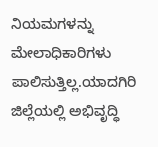ನಿಯಮಗಳನ್ನು ಮೇಲಾಧಿಕಾರಿಗಳು ಪಾಲಿಸುತ್ತಿಲ್ಲ.ಯಾದಗಿರಿ ಜಿಲ್ಲೆಯಲ್ಲಿ ಅಭಿವೃದ್ಧಿ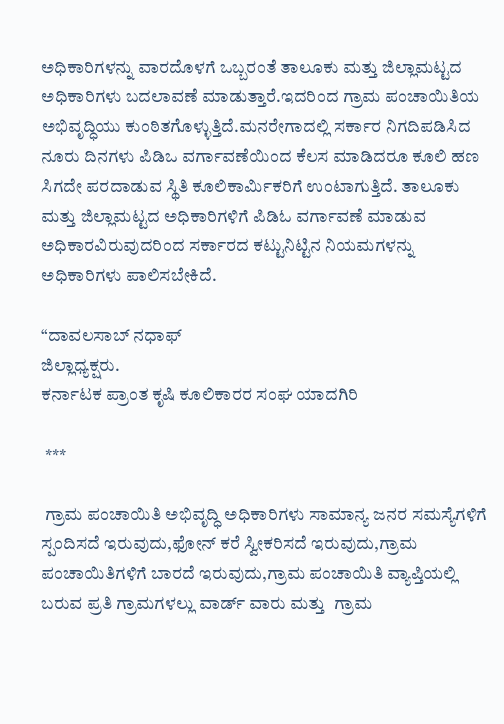ಅಧಿಕಾರಿಗಳನ್ನು ವಾರದೊಳಗೆ ಒಬ್ಬರಂತೆ ತಾಲೂಕು ಮತ್ತು ಜಿಲ್ಲಾಮಟ್ಟದ ಅಧಿಕಾರಿಗಳು ಬದಲಾವಣೆ ಮಾಡುತ್ತಾರೆ.ಇದರಿಂದ ಗ್ರಾಮ ಪಂಚಾಯಿತಿಯ ಅಭಿವೃದ್ಧಿಯು ಕುಂಠಿತಗೊಳ್ಳುತ್ತಿದೆ.ಮನರೇಗಾದಲ್ಲಿ ಸರ್ಕಾರ ನಿಗದಿಪಡಿಸಿದ ನೂರು ದಿನಗಳು ಪಿಡಿಒ ವರ್ಗಾವಣೆಯಿಂದ ಕೆಲಸ ಮಾಡಿದರೂ ಕೂಲಿ ಹಣ ಸಿಗದೇ ಪರದಾಡುವ ಸ್ಥಿತಿ ಕೂಲಿಕಾರ್ಮಿಕರಿಗೆ ಉಂಟಾಗುತ್ತಿದೆ. ತಾಲೂಕು ಮತ್ತು ಜಿಲ್ಲಾಮಟ್ಟದ ಅಧಿಕಾರಿಗಳಿಗೆ ಪಿಡಿಓ ವರ್ಗಾವಣೆ ಮಾಡುವ ಅಧಿಕಾರವಿರುವುದರಿಂದ ಸರ್ಕಾರದ ಕಟ್ಟುನಿಟ್ಟಿನ ನಿಯಮಗಳನ್ನು ಅಧಿಕಾರಿಗಳು ಪಾಲಿಸಬೇಕಿದೆ.

“ದಾವಲಸಾಬ್ ನಧಾಫ್
ಜಿಲ್ಲಾಧ್ಯಕ್ಷರು.
ಕರ್ನಾಟಕ ಪ್ರಾಂತ ಕೃಷಿ ಕೂಲಿಕಾರರ ಸಂಘ ಯಾದಗಿರಿ

 ***

 ಗ್ರಾಮ ಪಂಚಾಯಿತಿ ಅಭಿವೃದ್ಧಿ ಅಧಿಕಾರಿಗಳು ಸಾಮಾನ್ಯ ಜನರ ಸಮಸ್ಯೆಗಳಿಗೆ ಸ್ಪಂದಿಸದೆ ಇರುವುದು,ಫೋನ್ ಕರೆ ಸ್ವೀಕರಿಸದೆ ಇರುವುದು,ಗ್ರಾಮ ಪಂಚಾಯಿತಿಗಳಿಗೆ ಬಾರದೆ ಇರುವುದು,ಗ್ರಾಮ ಪಂಚಾಯಿತಿ ವ್ಯಾಪ್ತಿಯಲ್ಲಿ ಬರುವ ಪ್ರತಿ ಗ್ರಾಮಗಳಲ್ಲು ವಾರ್ಡ್ ವಾರು ಮತ್ತು  ಗ್ರಾಮ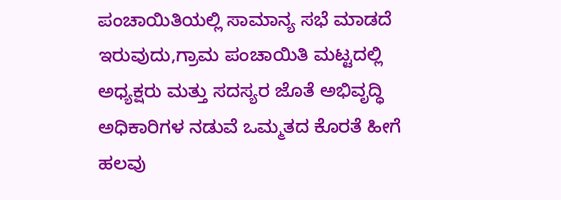ಪಂಚಾಯಿತಿಯಲ್ಲಿ ಸಾಮಾನ್ಯ ಸಭೆ ಮಾಡದೆ ಇರುವುದು,ಗ್ರಾಮ ಪಂಚಾಯಿತಿ ಮಟ್ಟದಲ್ಲಿ ಅಧ್ಯಕ್ಷರು ಮತ್ತು ಸದಸ್ಯರ ಜೊತೆ ಅಭಿವೃದ್ಧಿ ಅಧಿಕಾರಿಗಳ ನಡುವೆ ಒಮ್ಮತದ ಕೊರತೆ ಹೀಗೆ ಹಲವು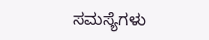ಸಮಸ್ಯೆಗಳು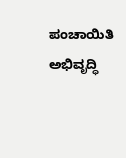ಪಂಚಾಯಿತಿ ಅಭಿವೃದ್ಧಿ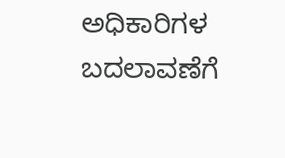ಅಧಿಕಾರಿಗಳ ಬದಲಾವಣೆಗೆ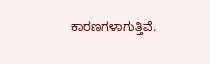ಕಾರಣಗಳಾಗುತ್ತಿವೆ.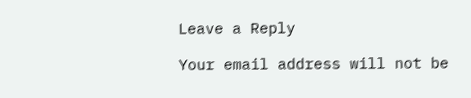Leave a Reply

Your email address will not be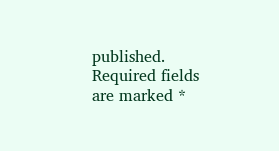published. Required fields are marked *